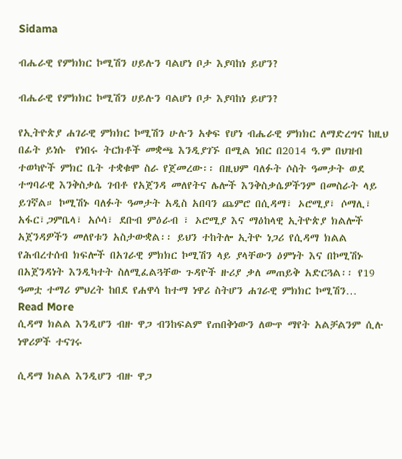Sidama

ብሔራዊ የምክክር ኮሚሽን ሀይሉን ባልሆነ ቦታ እያባከነ ይሆን?

ብሔራዊ የምክክር ኮሚሽን ሀይሉን ባልሆነ ቦታ እያባከነ ይሆን?

የኢትዮጵያ ሐገራዊ ምክክር ኮሚሽን ሁሉን አቀፍ የሆነ ብሔራዊ ምክክር ለማድረግና ከዚህ በፊት ይነሱ  የነበሩ ትርክቶች መቋጫ እንዲያገኙ በሚል ነበር በ2014 ዓ.ም በህዝብ ተወካዮች ምክር ቤት ተቋቁሞ ስራ የጀመረው፡፡ በዚህም ባለፉት ሶስት ዓመታት ወደ ተግባራዊ እንቅስቃሴ ገብቶ የአጀንዳ መለየትና ሌሎች እንቅስቃሴዎችንም በመስራት ላይ ይገኛል። ኮሚሽኑ ባለፉት ዓመታት አዲስ አበባን ጨምሮ በሲዳማ፣ ኦሮሚያ፣ ሶማሊ፣ አፋር፣ጋምቤላ፣ አሶሳ፣ ደቡብ ምዕራብ ፣ ኦሮሚያ እና ማዕከላዊ ኢትዮጵያ ክልሎች አጀንዳዎችን መለየቱን አስታውቋል፡፡ ይህን ተከትሎ ኢትዮ ነጋሪ የሲዳማ ክልል የሕብረተሰብ ክፍሎች በአገራዊ ምክክር ኮሚሽን ላይ ያላቸውን ዕምነት እና በኮሚሽኑ በአጀንዳነት እንዲካተት ስለሚፈልጓቸው ጉዳዮች ዙሪያ ቃለ መጠይቅ አድርጓል፡፡ የ19 ዓመቷ ተማሪ ምህረት ከበደ የሐዋሳ ከተማ ነዋሪ ስትሆን ሐገራዊ ምክክር ኮሚሽን…
Read More
ሲዳማ ክልል እንዲሆን ብዙ ዋጋ ብንከፍልም የጠበቅነውን ለውጥ ማየት አልቻልንም ሲሉ ነዋሪዎች ተናገሩ

ሲዳማ ክልል እንዲሆን ብዙ ዋጋ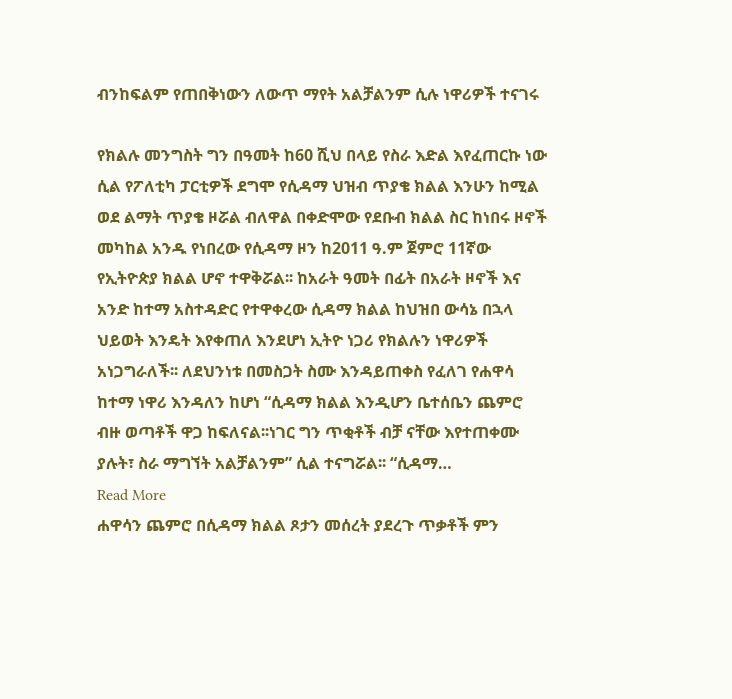ብንከፍልም የጠበቅነውን ለውጥ ማየት አልቻልንም ሲሉ ነዋሪዎች ተናገሩ

የክልሉ መንግስት ግን በዓመት ከ60 ሺህ በላይ የስራ እድል እየፈጠርኩ ነው ሲል የፖለቲካ ፓርቲዎች ደግሞ የሲዳማ ህዝብ ጥያቄ ክልል እንሁን ከሚል ወደ ልማት ጥያቄ ዞሯል ብለዋል በቀድሞው የደቡብ ክልል ስር ከነበሩ ዞኖች መካከል አንዱ የነበረው የሲዳማ ዞን ከ2011 ዓ.ም ጀምሮ 11ኛው የኢትዮጵያ ክልል ሆኖ ተዋቅሯል፡፡ ከአራት ዓመት በፊት በአራት ዞኖች እና አንድ ከተማ አስተዳድር የተዋቀረው ሲዳማ ክልል ከህዝበ ውሳኔ በኋላ ህይወት እንዴት እየቀጠለ እንደሆነ ኢትዮ ነጋሪ የክልሉን ነዋሪዎች አነጋግራለች፡፡ ለደህንነቱ በመስጋት ስሙ እንዳይጠቀስ የፈለገ የሐዋሳ ከተማ ነዋሪ እንዳለን ከሆነ “ሲዳማ ክልል እንዲሆን ቤተሰቤን ጨምሮ ብዙ ወጣቶች ዋጋ ከፍለናል፡፡ነገር ግን ጥቂቶች ብቻ ናቸው እየተጠቀሙ ያሉት፣ ስራ ማግኘት አልቻልንም” ሲል ተናግሯል፡፡ “ሲዳማ…
Read More
ሐዋሳን ጨምሮ በሲዳማ ክልል ጾታን መሰረት ያደረጉ ጥቃቶች ምን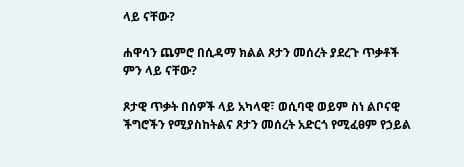ላይ ናቸው?

ሐዋሳን ጨምሮ በሲዳማ ክልል ጾታን መሰረት ያደረጉ ጥቃቶች ምን ላይ ናቸው?

ጾታዊ ጥቃት በሰዎች ላይ አካላዊ፣ ወሲባዊ ወይም ስነ ልቦናዊ ችግሮችን የሚያስከትልና ጾታን መሰረት አድርጎ የሚፈፀም የኃይል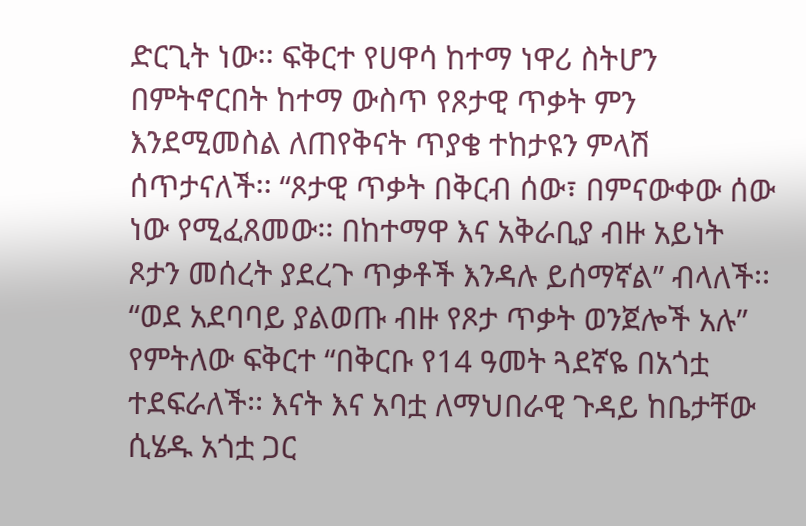ድርጊት ነው፡፡ ፍቅርተ የሀዋሳ ከተማ ነዋሪ ስትሆን በምትኖርበት ከተማ ውስጥ የጾታዊ ጥቃት ምን እንደሚመስል ለጠየቅናት ጥያቄ ተከታዩን ምላሽ ሰጥታናለች፡፡ “ጾታዊ ጥቃት በቅርብ ሰው፣ በምናውቀው ሰው ነው የሚፈጸመው፡፡ በከተማዋ እና አቅራቢያ ብዙ አይነት ጾታን መሰረት ያደረጉ ጥቃቶች እንዳሉ ይሰማኛል” ብላለች፡፡ “ወደ አደባባይ ያልወጡ ብዙ የጾታ ጥቃት ወንጀሎች አሉ” የምትለው ፍቅርተ “በቅርቡ የ14 ዓመት ጓደኛዬ በአጎቷ ተደፍራለች፡፡ እናት እና አባቷ ለማህበራዊ ጉዳይ ከቤታቸው ሲሄዱ አጎቷ ጋር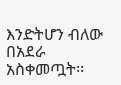እንድትሆን ብለው በአደራ አስቀመጧት፡፡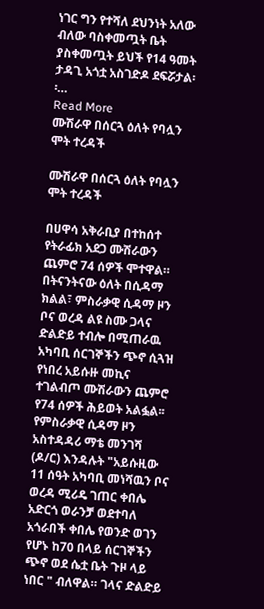ነገር ግን የተሻለ ደህንነት አለው ብለው ባስቀመጧት ቤት ያስቀመጧት ይህች የ14 ዓመት ታዳጊ አጎቷ አስገድዶ ደፍሯታል፡፡…
Read More
ሙሽራዋ በሰርጓ ዕለት የባሏን ሞት ተረዳች

ሙሽራዋ በሰርጓ ዕለት የባሏን ሞት ተረዳች

በሀዋሳ አቅራቢያ በተከሰተ የትራፊክ አደጋ ሙሽራውን ጨምሮ 74 ሰዎች ሞተዋል። በትናንትናው ዕለት በሲዳማ ክልል፣ ምስራቃዊ ሲዳማ ዞን ቦና ወረዳ ልዩ ስሙ ጋላና ድልድይ ተብሎ በሚጠራዉ አካባቢ ሰርገኞችን ጭኖ ሲጓዝ የነበረ አይሱዙ መኪና ተገልብጦ ሙሽራውን ጨምሮ የ74 ሰዎች ሕይወት አልፏል፡፡ የምስራቃዊ ሲዳማ ዞን አስተዳዳሪ ማቴ መንገሻ (ዶ/ር) እንዳሉት "አይሱዚው 11 ሰዓት አካባቢ መነሻዉን ቦና ወረዳ ሚሪዴ ገጠር ቀበሌ አድርጎ ወራንቻ ወደተባለ አጎራበች ቀበሌ የወንድ ወገን የሆኑ ከ70 በላይ ሰርገኞችን ጭኖ ወደ ሴቷ ቤት ጉዞ ላይ ነበር " ብለዋል። ገላና ድልድይ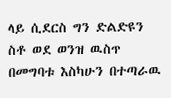ላይ ሲደርስ ግን ድልድዩን ስቶ ወደ ወንዝ ዉስጥ በመግባቱ እስካሁን በተጣራዉ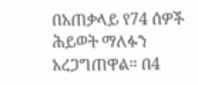በአጠቃላይ የ74 ሰዎች ሕይወት ማለፉን አረጋግጠዋል። በ4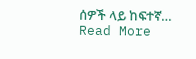ሰዎች ላይ ከፍተኛ…
Read More